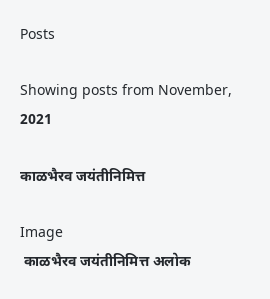Posts

Showing posts from November, 2021

काळभैरव जयंतीनिमित्त

Image
 काळभैरव जयंतीनिमित्त अलोक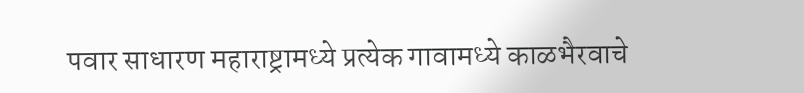पवार साधारण महाराष्ट्रामध्ये प्रत्येक गावामध्ये काळभैरवाचे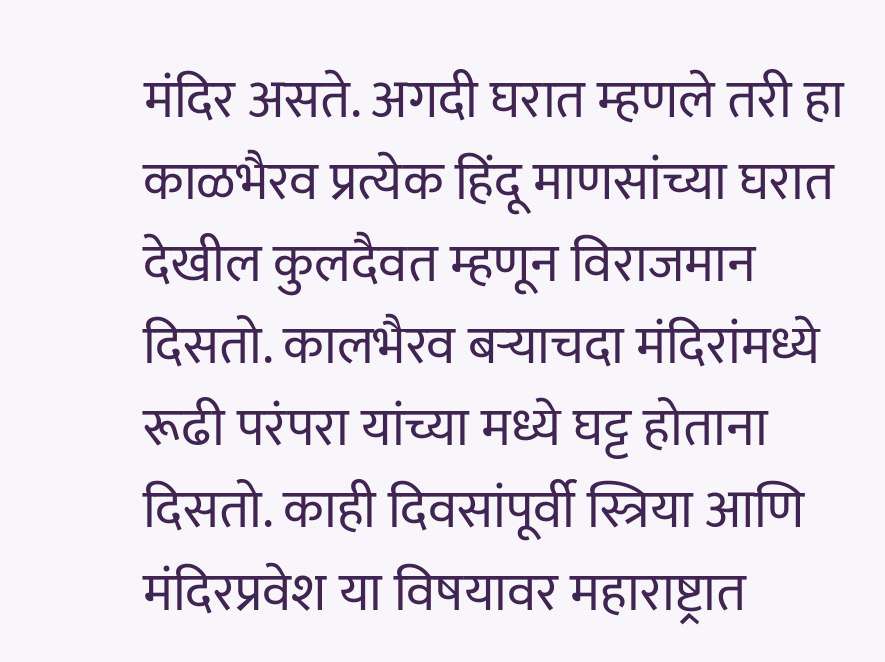मंदिर असते. अगदी घरात म्हणले तरी हा काळभैरव प्रत्येक हिंदू माणसांच्या घरात देखील कुलदैवत म्हणून विराजमान दिसतो. कालभैरव बऱ्याचदा मंदिरांमध्ये रूढी परंपरा यांच्या मध्ये घट्ट होताना दिसतो. काही दिवसांपूर्वी स्त्रिया आणि मंदिरप्रवेश या विषयावर महाराष्ट्रात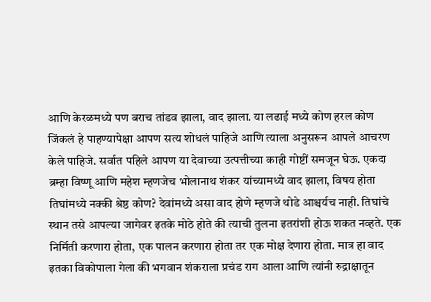आणि केरळमध्ये पण बराच तांडव झाला, वाद झाला. या लढाई मध्ये कोण हरल कोण जिंकलं हे पाहण्यापेक्षा आपण सत्य शोधलं पाहिजे आणि त्याला अनुसरून आपले आचरण केले पाहिजे. सर्वात पहिले आपण या देवाच्या उत्पत्तीच्या काही गोष्टीं समजून घेऊ. एकदा ब्रम्हा विष्णू आणि महेश म्हणजेच भोलानाथ शंकर यांच्यामध्ये वाद झाला, विषय होता तिघांमध्ये नक्की श्रेष्ठ कोण? देवांमध्ये असा वाद होणे म्हणजे थोडे आश्चर्यच नाही. तिघांचे स्थान तसे आपल्या जागेवर इतके मोठे होते की त्याची तुलना इतरांशी होऊ शकत नव्हते. एक निर्मिती करणारा होता, एक पालन करणारा होता तर एक मोक्ष देणारा होता. मात्र हा वाद इतका विकोपाला गेला की भगवान शंकराला प्रचंड राग आला आणि त्यांनी रुद्राक्षातून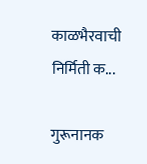काळभैरवाची निर्मिती क...

गुरूनानक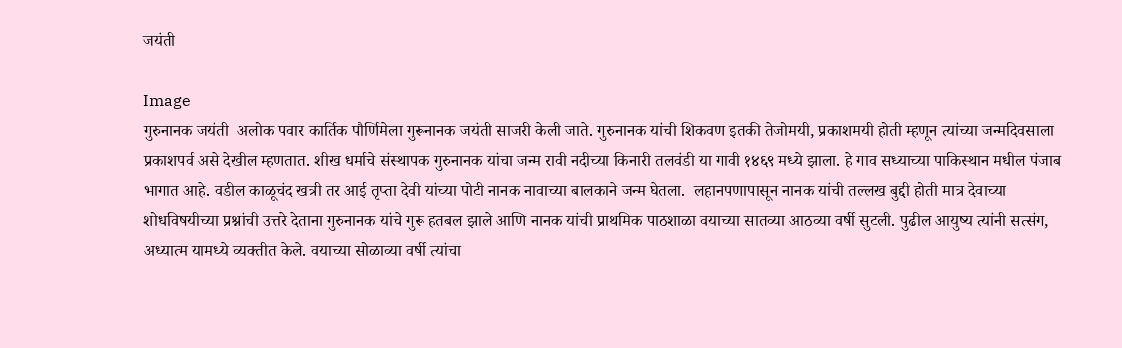जयंती

Image
गुरुनानक जयंती  अलोक पवार कार्तिक पौर्णिमेला गुरूनानक जयंती साजरी केली जाते. गुरुनानक यांची शिकवण इतकी तेजोमयी, प्रकाशमयी होती म्हणून त्यांच्या जन्मदिवसाला प्रकाशपर्व असे देखील म्हणतात. शीख धर्माचे संस्थापक गुरुनानक यांचा जन्म रावी नदीच्या किनारी तलवंडी या गावी १४६९ मध्ये झाला. हे गाव सध्याच्या पाकिस्थान मधील पंजाब भागात आहे. वडील काळूचंद खत्री तर आई तृप्ता देवी यांच्या पोटी नानक नावाच्या बालकाने जन्म घेतला.  लहानपणापासून नानक यांची तल्लख बुद्दी होती मात्र देवाच्या शोधविषयीच्या प्रश्नांची उत्तरे देताना गुरुनानक यांचे गुरू हतबल झाले आणि नानक यांची प्राथमिक पाठशाळा वयाच्या सातव्या आठव्या वर्षी सुटली. पुढील आयुष्य त्यांनी सत्संग, अध्यात्म यामध्ये व्यक्तीत केले. वयाच्या सोळाव्या वर्षी त्यांचा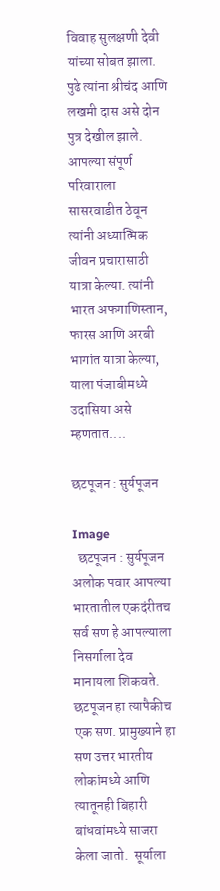विवाह सुलक्षणी देवी यांच्या सोबत झाला. पुढे त्यांना श्रीचंद आणि लखमी दास असे दोन पुत्र देखील झाले. आपल्या संपूर्ण परिवाराला सासरवाडीत ठेवून त्यांनी अध्यात्मिक जीवन प्रचारासाठी यात्रा केल्या. त्यांनी भारत अफगाणिस्तान, फारस आणि अरबी भागांत यात्रा केल्या, याला पंजाबीमध्ये उदासिया असे म्हणतात....

छटपूजन : सुर्यपूजन

Image
  छटपूजन : सुर्यपूजन अलोक पवार आपल्या भारतातील एकदंरीतच सर्व सण हे आपल्याला निसर्गाला देव मानायला शिकवते. छटपूजन हा त्यापैकीच एक सण. प्रामुख्याने हा सण उत्तर भारतीय लोकांमध्ये आणि त्यातूनही बिहारी बांधवांमध्ये साजरा केला जातो.  सूर्याला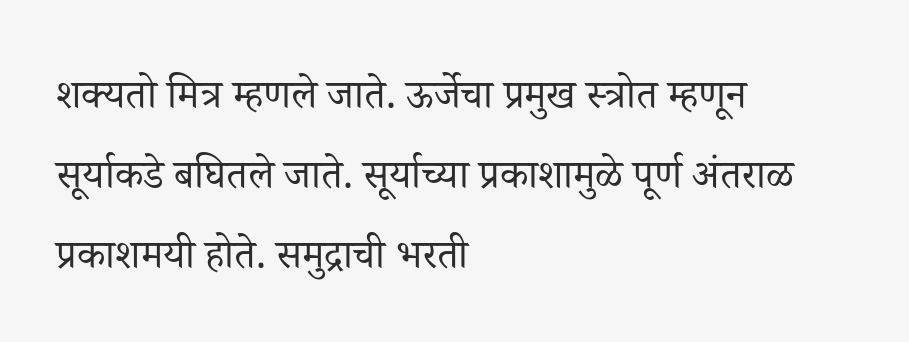शक्यतो मित्र म्हणले जाते. ऊर्जेचा प्रमुख स्त्रोत म्हणून सूर्याकडे बघितले जाते. सूर्याच्या प्रकाशामुळे पूर्ण अंतराळ प्रकाशमयी होते. समुद्राची भरती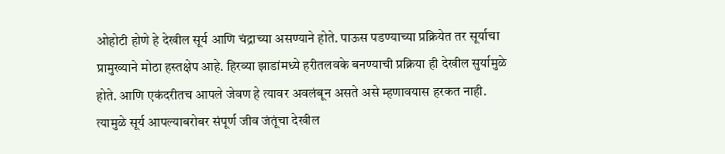ओहोटी होणे हे देखील सूर्य आणि चंद्राच्या असण्याने होते. पाऊस पडण्याच्या प्रक्रियेत तर सूर्याचा प्रामुख्याने मोठा हस्तक्षेप आहे. हिरव्या झाडांमध्ये हरीतलवके बनण्याची प्रक्रिया ही देखील सुर्यामुळे होते. आणि एकंदरीतच आपले जेवण हे त्यावर अवलंबून असते असे म्हणावयास हरकत नाही. त्यामुळे सूर्य आपल्याबरोबर संपूर्ण जीव जंतूंचा देखील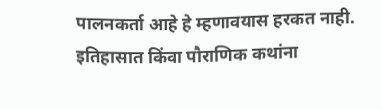पालनकर्ता आहे हे म्हणावयास हरकत नाही.  इतिहासात किंवा पौराणिक कथांना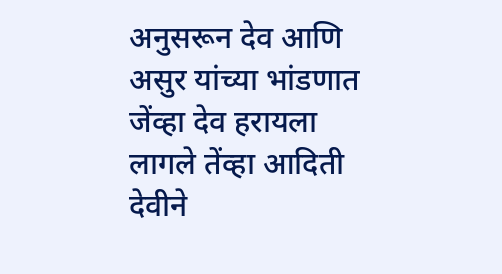अनुसरून देव आणि असुर यांच्या भांडणात जेंव्हा देव हरायला लागले तेंव्हा आदिती देवीने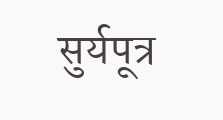सुर्यपूत्र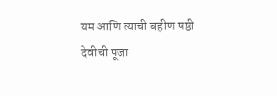यम आणि त्याची बहीण षष्ठी देवीची पूजा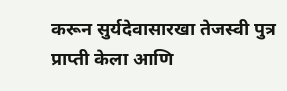करून सुर्यदेवासारखा तेजस्वी पुत्र प्राप्ती केला आणि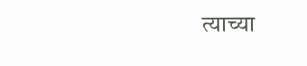त्याच्या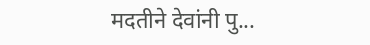मदतीने देवांनी पु...